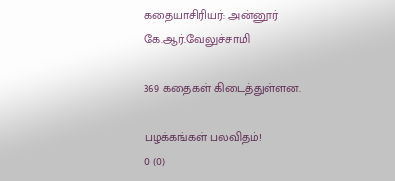கதையாசிரியர்: அன்னூர் கே.ஆர்.வேலுச்சாமி

369 கதைகள் கிடைத்துள்ளன.

பழக்கங்கள் பலவிதம்!
0 (0)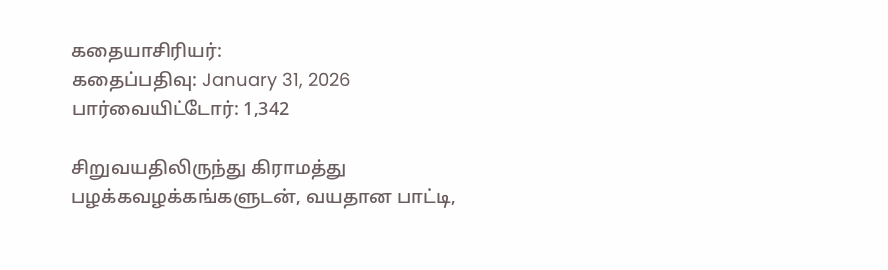கதையாசிரியர்:
கதைப்பதிவு: January 31, 2026
பார்வையிட்டோர்: 1,342

சிறுவயதிலிருந்து கிராமத்து பழக்கவழக்கங்களுடன், வயதான பாட்டி,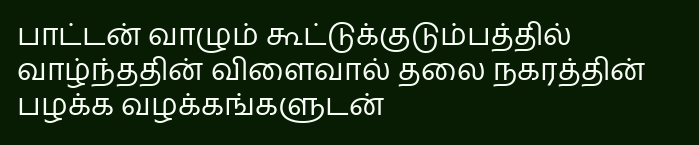பாட்டன் வாழும் கூட்டுக்குடும்பத்தில் வாழ்ந்ததின் விளைவால் தலை நகரத்தின் பழக்க வழக்கங்களுடன்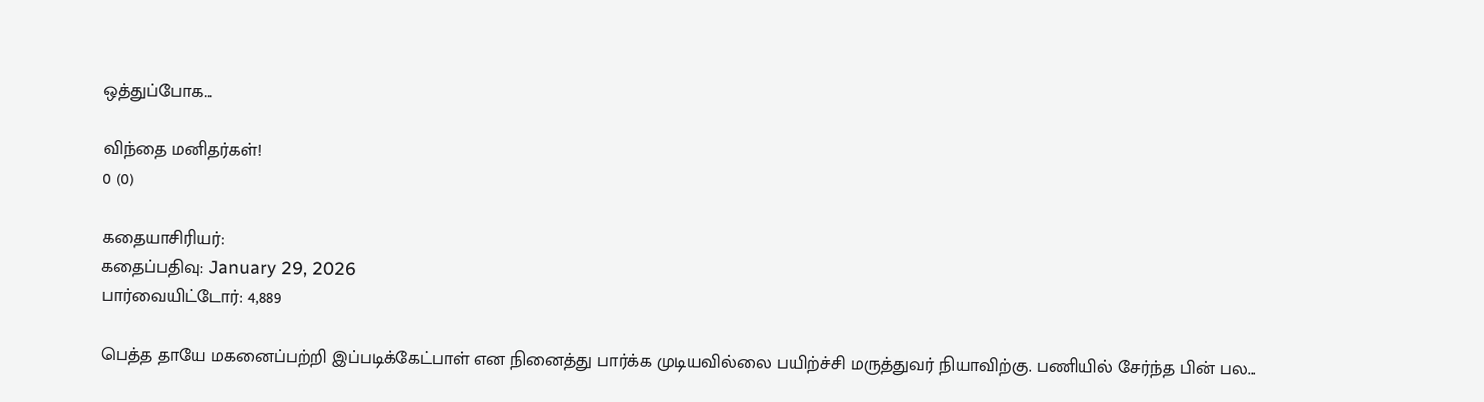ஒத்துப்போக...

விந்தை மனிதர்கள்!
0 (0)

கதையாசிரியர்:
கதைப்பதிவு: January 29, 2026
பார்வையிட்டோர்: 4,889

பெத்த தாயே மகனைப்பற்றி இப்படிக்கேட்பாள் என நினைத்து பார்க்க முடியவில்லை பயிற்ச்சி மருத்துவர் நியாவிற்கு. பணியில் சேர்ந்த பின் பல...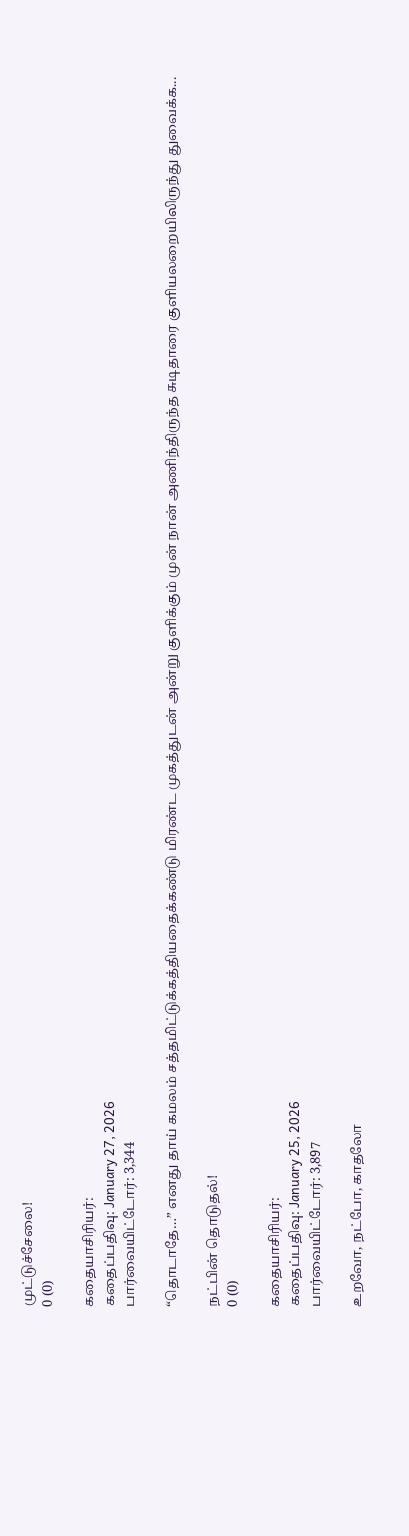முட்டுச்சேலை!
0 (0)

கதையாசிரியர்:
கதைப்பதிவு: January 27, 2026
பார்வையிட்டோர்: 3,344

“தொடாதே…” எனது தாய் கமலம் சத்தமிட்டுக்கத்தியதைக்கண்டு மிரண்ட முகத்துடன் அன்று குளிக்கும் முன் நான் அணிந்திருந்த சுடிதாரை குளியலறையிலிருந்து துவைக்க...

நட்பின் தொடுதல்!
0 (0)

கதையாசிரியர்:
கதைப்பதிவு: January 25, 2026
பார்வையிட்டோர்: 3,897

உறவோ, நட்போ, காதலோ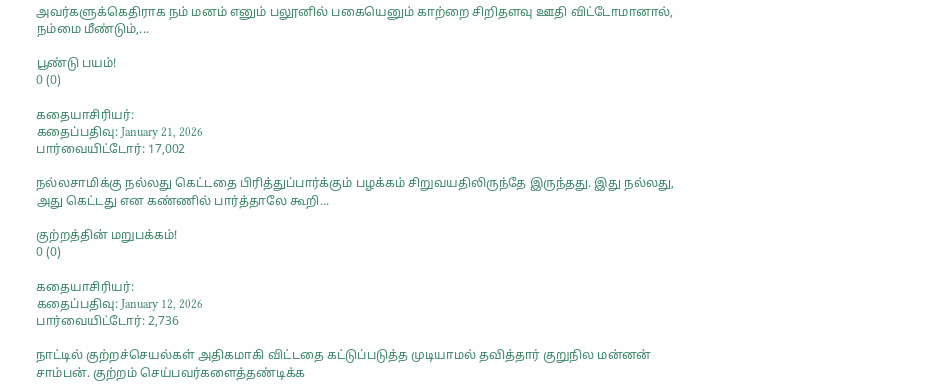அவர்களுக்கெதிராக நம் மனம் எனும் பலூனில் பகையெனும் காற்றை சிறிதளவு ஊதி விட்டோமானால், நம்மை மீண்டும்,...

பூண்டு பயம்!
0 (0)

கதையாசிரியர்:
கதைப்பதிவு: January 21, 2026
பார்வையிட்டோர்: 17,002

நல்லசாமிக்கு நல்லது கெட்டதை பிரித்துப்பார்க்கும் பழக்கம் சிறுவயதிலிருந்தே இருந்தது. இது நல்லது, அது கெட்டது என கண்ணில் பார்த்தாலே கூறி...

குற்றத்தின் மறுபக்கம்!
0 (0)

கதையாசிரியர்:
கதைப்பதிவு: January 12, 2026
பார்வையிட்டோர்: 2,736

நாட்டில் குற்றச்செயல்கள் அதிகமாகி விட்டதை கட்டுப்படுத்த முடியாமல் தவித்தார் குறுநில மன்னன் சாம்பன். குற்றம் செய்பவர்களைத்தண்டிக்க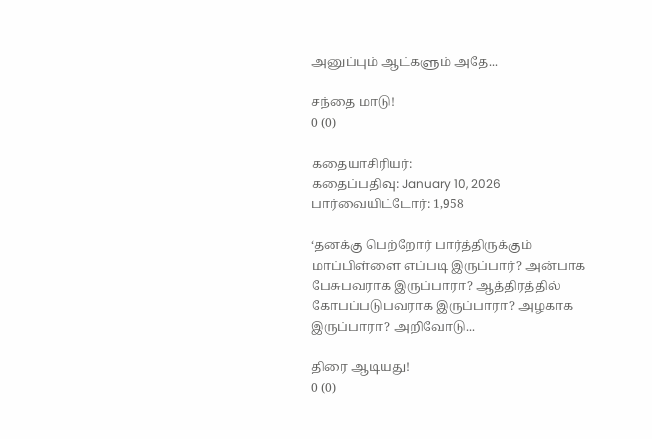அனுப்பும் ஆட்களும் அதே...

சந்தை மாடு!
0 (0)

கதையாசிரியர்:
கதைப்பதிவு: January 10, 2026
பார்வையிட்டோர்: 1,958

‘தனக்கு பெற்றோர் பார்த்திருக்கும் மாப்பிள்ளை எப்படி இருப்பார்? அன்பாக பேசுபவராக இருப்பாரா? ஆத்திரத்தில் கோபப்படுபவராக இருப்பாரா? அழகாக இருப்பாரா? அறிவோடு...

திரை ஆடியது!
0 (0)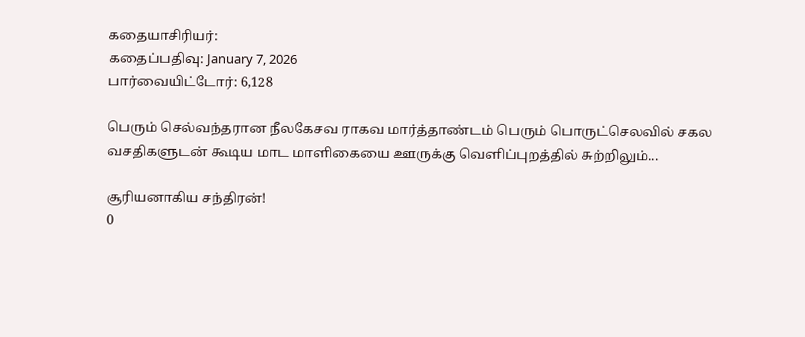கதையாசிரியர்:
கதைப்பதிவு: January 7, 2026
பார்வையிட்டோர்: 6,128

பெரும் செல்வந்தரான நீலகேசவ ராகவ மார்த்தாண்டம் பெரும் பொருட்செலவில் சகல வசதிகளுடன் கூடிய மாட மாளிகையை ஊருக்கு வெளிப்புறத்தில் சுற்றிலும்...

சூரியனாகிய சந்திரன்!
0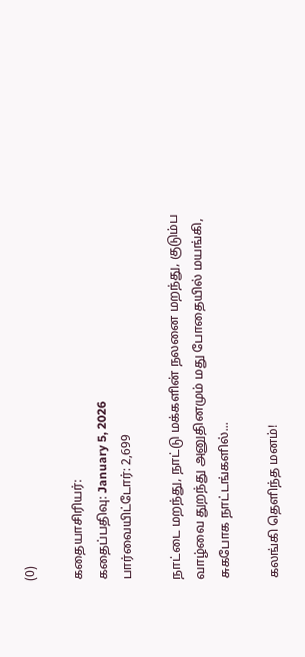(0)

கதையாசிரியர்:
கதைப்பதிவு: January 5, 2026
பார்வையிட்டோர்: 2,699

நாட்டை மறந்து, நாட்டு மக்களின் நலனை மறந்து, குடும்ப வாழ்வை துறந்து அனுதினமும் மது போதையில் மயங்கி, சுகபோக நாட்டங்களில்...

கலங்கி தெளிந்த மனம்!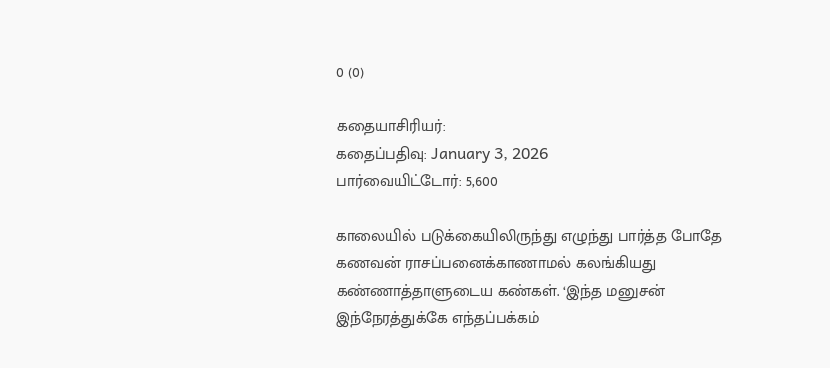0 (0)

கதையாசிரியர்:
கதைப்பதிவு: January 3, 2026
பார்வையிட்டோர்: 5,600

காலையில் படுக்கையிலிருந்து எழுந்து பார்த்த போதே கணவன் ராசப்பனைக்காணாமல் கலங்கியது கண்ணாத்தாளுடைய கண்கள். ‘இந்த மனுசன் இந்நேரத்துக்கே எந்தப்பக்கம்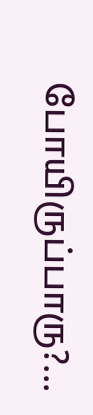போயிருப்பாரு?...